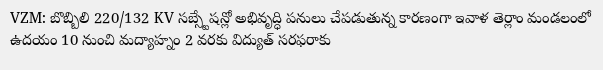VZM: బొబ్బిలి 220/132 KV సబ్స్టేషన్లో అభివృద్ధి పనులు చేపడుతున్న కారణంగా ఇవాళ తెర్లాం మండలంలో ఉదయం 10 నుంచి మద్యాహ్నం 2 వరకు విద్యుత్ సరఫరాకు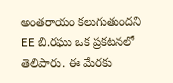అంతరాయం కలుగుతుందని EE బి.రఘు ఒక ప్రకటనలో తెలిపారు. ఈ మేరకు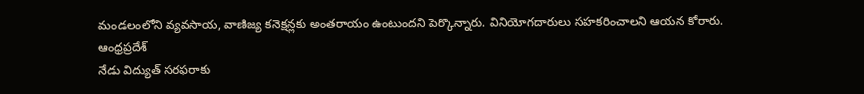మండలంలోని వ్యవసాయ, వాణిజ్య కనెక్షన్లకు అంతరాయం ఉంటుందని పెర్కొన్నారు. వినియోగదారులు సహకరించాలని ఆయన కోరారు.
ఆంధ్రప్రదేశ్
నేడు విద్యుత్ సరఫరాకు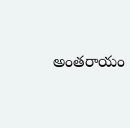అంతరాయం